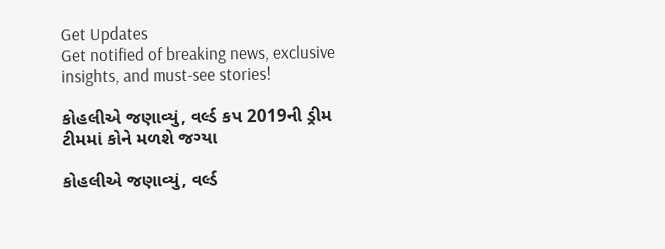Get Updates
Get notified of breaking news, exclusive insights, and must-see stories!

કોહલીએ જણાવ્યું, વર્લ્ડ કપ 2019ની ડ્રીમ ટીમમાં કોને મળશે જગ્યા

કોહલીએ જણાવ્યું, વર્લ્ડ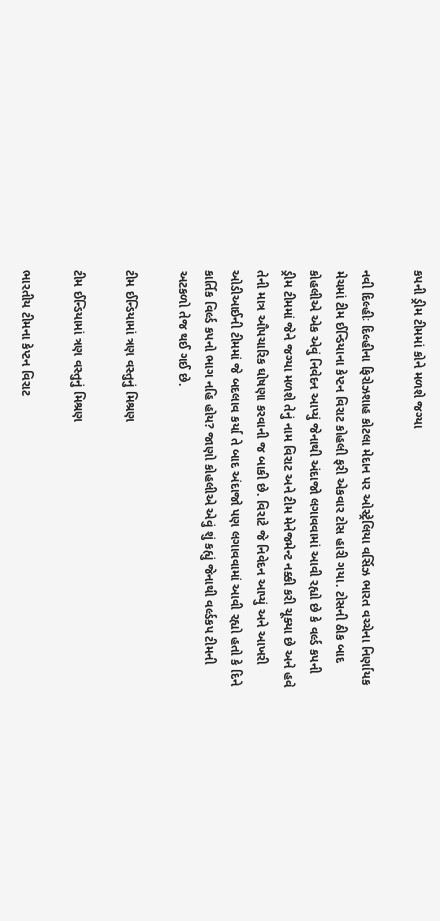કપની ડ્રીમ ટીમમાં કોને મળશે જગ્યા

નવી દિલ્હીઃ દિલ્હીના ફિરોઝશાહ કોટલા મેદાન પર ઓસ્ટ્રેલિયા વર્સિઝ ભારત વચ્ચેના નિર્ણાયક મેચમાં ટીમ ઈન્ડિયાના કેપ્ટન વિરાટ કોહલી ફરી એકવાર ટોસ હારી ગયા. ટોસની ઠીક બાદ કોહલીએ એક એવું નિવેદન આપ્યું જેનાથી અંદાજો લગાવવામાં આવી રહ્યો છે કે વર્લ્ડ કપની ડ્રીમ ટીમમાં જેને જગ્યા મળશે તેનું નામ વિરાટ અને ટીમ મેનેજમેન્ટ નક્કી કરી ચૂક્યા છે અને હવે તેની માત્ર ઔપચારિક ઘોષણા કરવાની જ બાકી છે. વિરાટે જે નિવેદન આપ્યું અને આખરી ઓડીઆઈની ટીમમાં જે બદલાવ કર્યા તે બાદ અંદાજો પણ લગાવવામાં આવી રહ્યો હતો કે દિને કાર્તિક વિર્લ્ડ કપનો ભાગ નહિ હોય? જાણો કોહલીએ એવું શું કહ્યું જેનાથી વર્લ્ડકપ ટીમની અટકળો તેજ થઈ ગઈ છે.

ટીમ ઈન્ડિયામાં ત્રણ વસ્તુનું મિશ્રણ

ટીમ ઈન્ડિયામાં ત્રણ વસ્તુનું મિશ્રણ

ભારતીય ટીમના કેપ્ટન વિરાટ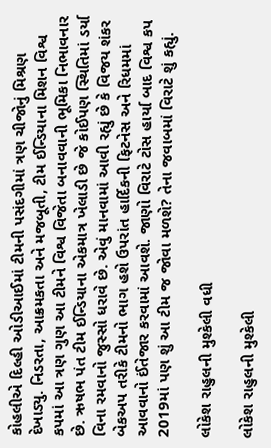કોહલીએ દિલ્હી ઓડીઆઈમાં ટીમની પસંદગીમાં ત્રણ ચીજોનું મિશ્રણ દેખાડ્યુ. નિડરતા, આક્રમકતા અને મજબૂતી, ટીમ ઈન્ડિયાના મિશન વિશ્વ કપમાં આ ત્રણ ગુણ આ ટીમને વિશ્વ વિજેતા બનાવવાની ભૂમિકા નિભાવનાર છે. ઋષભ પંત ટીમ ઈન્ડિયાના એકમાત્ર ખેલાડી છે જે કોઈપણ સ્થિતિમાં ડર્યા વિના રમવાનો જુસ્સો ધરાવે છે. એવું માનવામાં આવી રહ્યું છે કે વિજય શંકર બેકઅપ તરીકે ટીમનો ભાગ હશે ઉપરાંત હાર્દિકની ફિટનેસ અને રિધમમાં આવવાનો ઈંતેજાર કરવામાં આવશે. જાણો વિરાટે ટોસ હાર્યા બાદ વિશ્વ કપ 2019માં પણ શું આ ટીમ જ જોવા મળશે? તેના જવાબમાં વિરાટે શું કહ્યું.

લોકેશ રાહુલની મુશ્કેલી વધી

લોકેશ રાહુલની મુશ્કેલી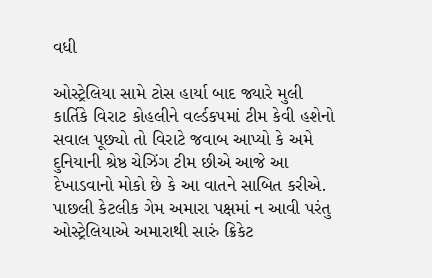વધી

ઓસ્ટ્રેલિયા સામે ટોસ હાર્યા બાદ જ્યારે મુલી કાર્તિકે વિરાટ કોહલીને વર્લ્ડકપમાં ટીમ કેવી હશેનો સવાલ પૂછ્યો તો વિરાટે જવાબ આપ્યો કે અમે દુનિયાની શ્રેષ્ઠ ચેઝિંગ ટીમ છીએ આજે આ દેખાડવાનો મોકો છે કે આ વાતને સાબિત કરીએ. પાછલી કેટલીક ગેમ અમારા પક્ષમાં ન આવી પરંતુ ઓસ્ટ્રેલિયાએ અમારાથી સારું ક્રિકેટ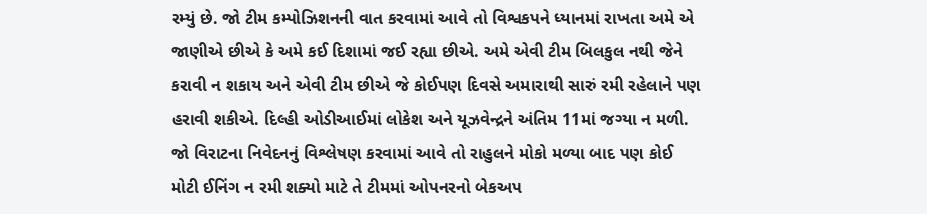રમ્યું છે. જો ટીમ કમ્પોઝિશનની વાત કરવામાં આવે તો વિશ્વકપને ધ્યાનમાં રાખતા અમે એ જાણીએ છીએ કે અમે કઈ દિશામાં જઈ રહ્યા છીએ. અમે એવી ટીમ બિલકુલ નથી જેને કરાવી ન શકાય અને એવી ટીમ છીએ જે કોઈપણ દિવસે અમારાથી સારું રમી રહેલાને પણ હરાવી શકીએ. દિલ્હી ઓડીઆઈમાં લોકેશ અને યૂઝવેન્દ્રને અંતિમ 11માં જગ્યા ન મળી. જો વિરાટના નિવેદનનું વિશ્લેષણ કરવામાં આવે તો રાહુલને મોકો મળ્યા બાદ પણ કોઈ મોટી ઈનિંગ ન રમી શક્યો માટે તે ટીમમાં ઓપનરનો બેકઅપ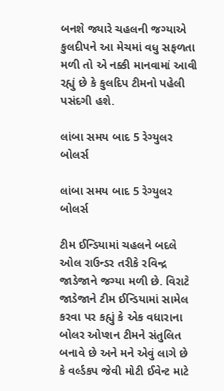બનશે જ્યારે ચહલની જગ્યાએ કુલદીપને આ મેચમાં વધુ સફળતા મળી તો એ નક્કી માનવામાં આવી રહ્યું છે કે કુલદિપ ટીમનો પહેલી પસંદગી હશે.

લાંબા સમય બાદ 5 રેગ્યુલર બોલર્સ

લાંબા સમય બાદ 5 રેગ્યુલર બોલર્સ

ટીમ ઈન્ડિયામાં ચહલને બદલે ઓલ રાઉન્ડર તરીકે રવિન્દ્ર જાડેજાને જગ્યા મળી છે. વિરાટે જાડેજાને ટીમ ઈન્ડિયામાં સામેલ કરવા પર કહ્યું કે એક વધારાના બોલર ઓપ્શન ટીમને સંતુલિત બનાવે છે અને મને એવું લાગે છે કે વર્લ્ડકપ જેવી મોટી ઈવેન્ટ માટે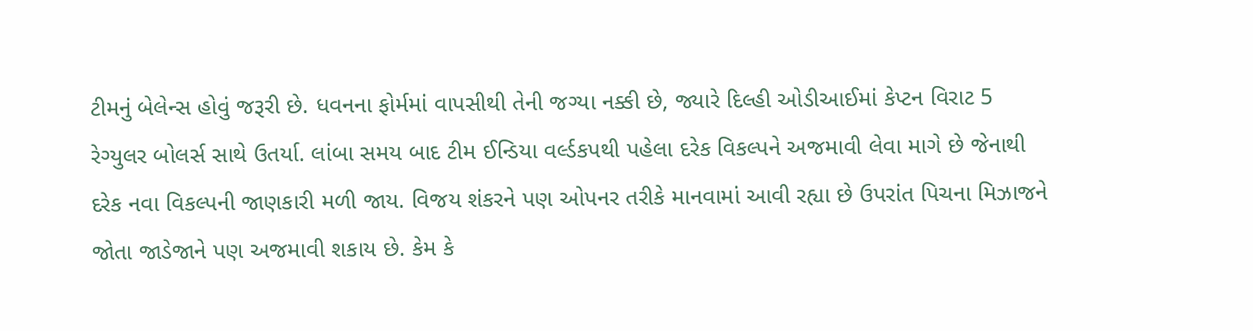ટીમનું બેલેન્સ હોવું જરૂરી છે. ધવનના ફોર્મમાં વાપસીથી તેની જગ્યા નક્કી છે, જ્યારે દિલ્હી ઓડીઆઈમાં કેપ્ટન વિરાટ 5 રેગ્યુલર બોલર્સ સાથે ઉતર્યા. લાંબા સમય બાદ ટીમ ઈન્ડિયા વર્લ્ડકપથી પહેલા દરેક વિકલ્પને અજમાવી લેવા માગે છે જેનાથી દરેક નવા વિકલ્પની જાણકારી મળી જાય. વિજય શંકરને પણ ઓપનર તરીકે માનવામાં આવી રહ્યા છે ઉપરાંત પિચના મિઝાજને જોતા જાડેજાને પણ અજમાવી શકાય છે. કેમ કે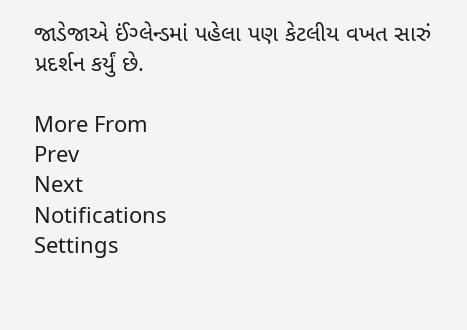જાડેજાએ ઈંગ્લેન્ડમાં પહેલા પણ કેટલીય વખત સારું પ્રદર્શન કર્યું છે.

More From
Prev
Next
Notifications
Settings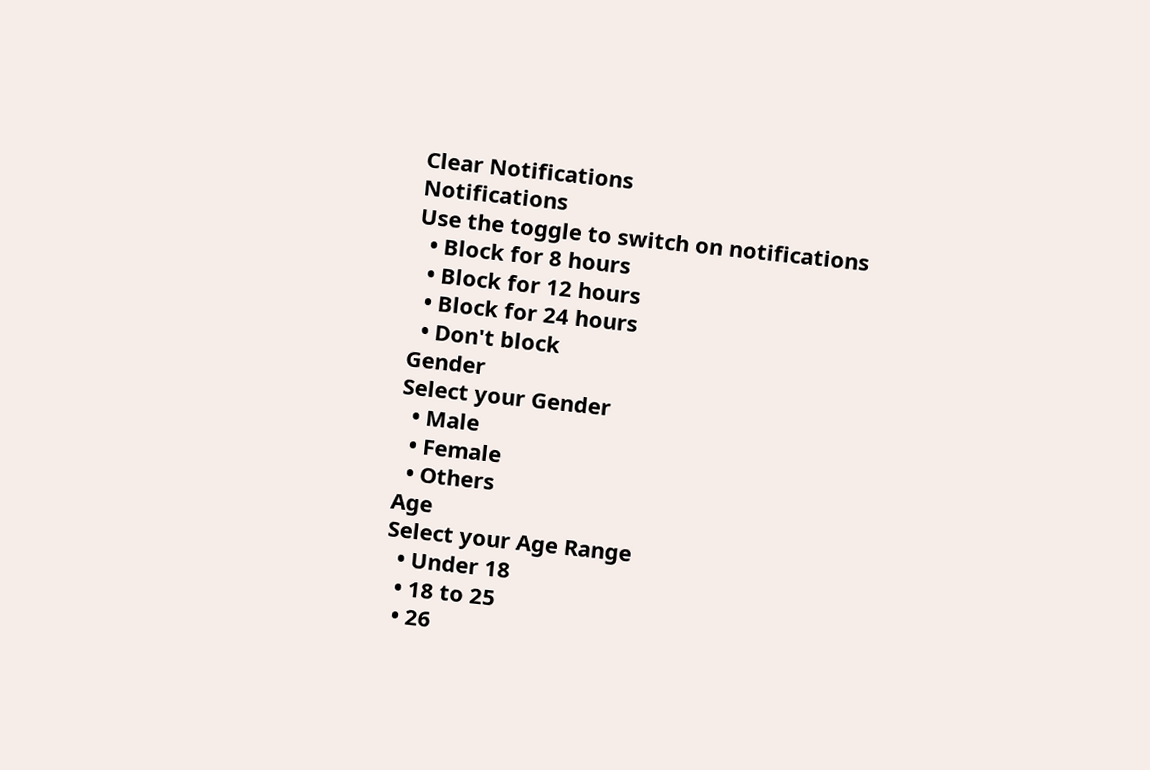Clear Notifications
Notifications
Use the toggle to switch on notifications
  • Block for 8 hours
  • Block for 12 hours
  • Block for 24 hours
  • Don't block
Gender
Select your Gender
  • Male
  • Female
  • Others
Age
Select your Age Range
  • Under 18
  • 18 to 25
  • 26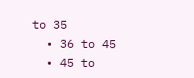to 35
  • 36 to 45
  • 45 to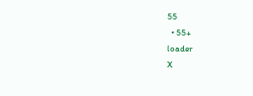55
  • 55+
loader
X